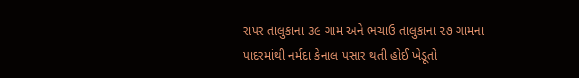રાપર તાલુકાના ૩૯ ગામ અને ભચાઉ તાલુકાના ૨૭ ગામના પાદરમાંથી નર્મદા કેનાલ પસાર થતી હોઈ ખેડૂતો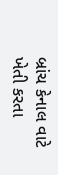બ્રાંચ કેનાલ વાટે ખેતી કરતા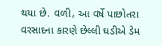થયા છે. વળી, આ વર્ષે પાછોતરા વરસાદના કારણે છેલ્લી ઘડીએ ડેમ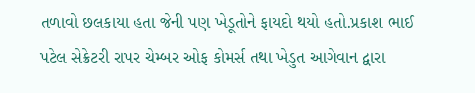તળાવો છલકાયા હતા જેની પણ ખેડૂતોને ફાયદો થયો હતો.પ્રકાશ ભાઈ પટેલ સેક્રેટરી રાપર ચેમ્બર ઓફ કોમર્સ તથા ખેડુત આગેવાન દ્વારા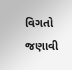વિગતો જણાવી